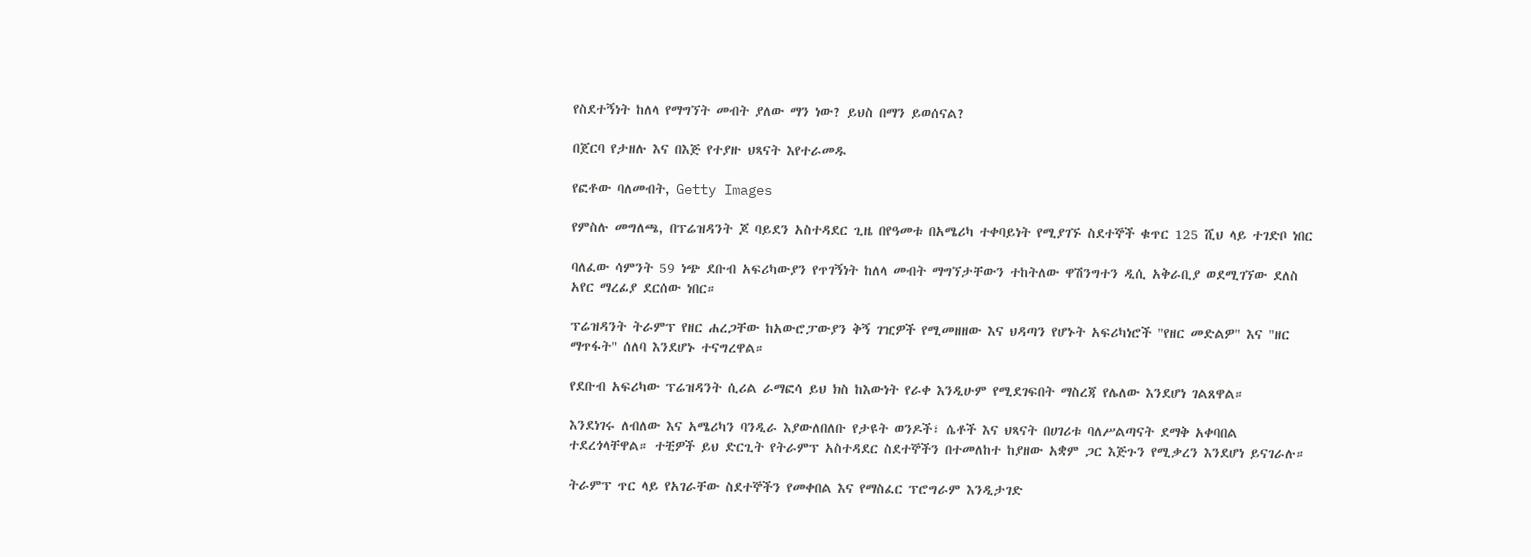የስደተኝነት ከለላ የማግኘት መብት ያለው ማን ነው? ይህስ በማን ይወሰናል?

በጀርባ የታዘሉ እና በእጅ የተያዙ ህጻናት እየተራመዱ

የፎቶው ባለመብት, Getty Images

የምስሉ መግለጫ, በፕሬዝዳንት ጆ ባይደን አስተዳደር ጊዜ በየዓመቱ በአሜሪካ ተቀባይነት የሚያገኙ ስደተኞች ቁጥር 125 ሺህ ላይ ተገድቦ ነበር

ባለፈው ሳምንት 59 ነጭ ደቡብ አፍሪካውያን የጥገኝነት ከለላ መብት ማግኘታቸውን ተከትለው ዋሽንግተን ዲሲ አቅራቢያ ወደሚገኘው ደለስ አየር ማረፊያ ደርሰው ነበር።

ፕሬዝዳንት ትራምፕ የዘር ሐረጋቸው ከአውሮፓውያን ቅኝ ገዢዎች የሚመዘዘው እና ህዳጣን የሆኑት አፍሪካነሮች "የዘር መድልዎ" እና "ዘር ማጥፋት" ሰለባ እንደሆኑ ተናግረዋል።

የደቡብ አፍሪካው ፕሬዝዳንት ሲሪል ራማፎሳ ይህ ክስ ከእውነት የራቀ እንዲሁም የሚደገፍበት ማስረጃ የሌለው እንደሆነ ገልጸዋል።

እንደነገሩ ለብለው እና አሜሪካን ባንዲራ እያውለበለቡ የታዩት ወንዶች፣ ሴቶች እና ህጻናት በሀገሪቱ ባለሥልጣናት ደማቅ አቀባበል ተደረጎላቸዋል። ተቺዎች ይህ ድርጊት የትራምፕ አስተዳደር ስደተኞችን በተመለከተ ከያዘው አቋም ጋር እጅጉን የሚቃረን እንደሆነ ይናገራሉ።

ትራምፕ ጥር ላይ የአገራቸው ስደተኞችን የመቀበል እና የማስፈር ፕሮግራም እንዲታገድ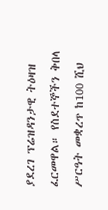ያደረገ ፕሬዝዳንታዊ ትዕዛዝ ፈርመዋል። የስደተኞችን ቅበላ ሥርዓት መቋረጥ ከ100 ሺህ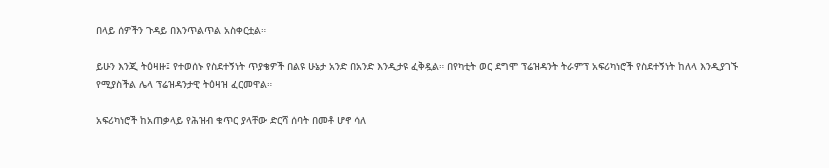በላይ ሰዎችን ጉዳይ በእንጥልጥል አስቀርቷል።

ይሁን እንጂ ትዕዛዙ፤ የተወሰኑ የስደተኝነት ጥያቄዎች በልዩ ሁኔታ አንድ በአንድ እንዲታዩ ፈቅዷል። በየካቲት ወር ደግሞ ፕሬዝዳንት ትራምፕ አፍሪካነሮች የስደተኝነት ከለላ እንዲያገኙ የሚያስችል ሌላ ፕሬዝዳንታዊ ትዕዛዝ ፈርመዋል።

አፍሪካነሮች ከአጠቃላይ የሕዝብ ቁጥር ያላቸው ድርሻ ሰባት በመቶ ሆኖ ሳለ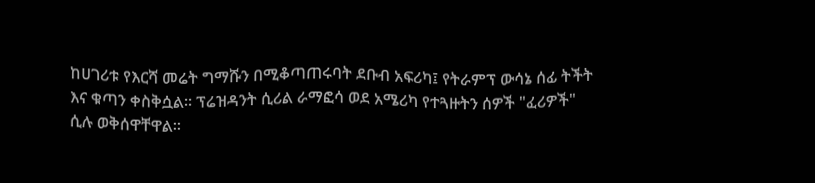ከሀገሪቱ የእርሻ መሬት ግማሹን በሚቆጣጠሩባት ደቡብ አፍሪካ፤ የትራምፕ ውሳኔ ሰፊ ትችት እና ቁጣን ቀስቅሷል። ፕሬዝዳንት ሲሪል ራማፎሳ ወደ አሜሪካ የተጓዙትን ሰዎች "ፈሪዎች" ሲሉ ወቅሰዋቸዋል።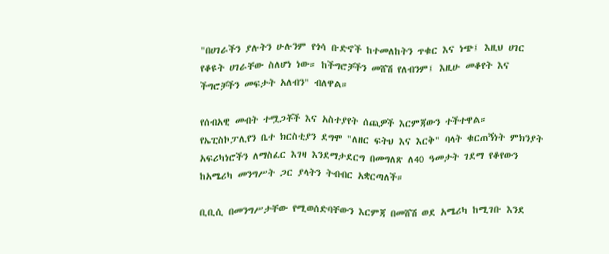"በሀገራችን ያሉትን ሁሉንም የጎሳ ቡድኖች ከተመለከትን ጥቁር እና ነጭ፤ እዚህ ሀገር የቆዩት ሀገራቸው ስለሆነ ነው። ከችግሮቻችን መሸሽ የለብንም፤ እዚሁ መቆየት እና ችግሮቻችን መፍታት አለብን" ብለዋል።

የሰብአዊ መብት ተሟጋቾች እና አስተያየት ሰጪዎች እርምጃውን ተችተዋል። የኤፒስኮፓሊየን ቤተ ክርስቲያን ደግሞ "ለዘር ፍትህ እና እርቅ" ባላት ቁርጠኝነት ምክንያት አፍሪካነሮችን ለማስፈር እገዛ እንደማታደርግ በመግለጽ ለ40 ዓመታት ገደማ የቆየውን ከአሜሪካ መንግሥት ጋር ያላትን ትብብር አቋርጣለች።

ቢቢሲ በመንግሥታቸው የሚወሰድባቸውን እርምጃ በመሸሽ ወደ አሜሪካ ከሚገቡ እንደ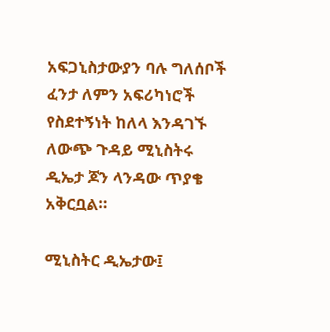አፍጋኒስታውያን ባሉ ግለሰቦች ፈንታ ለምን አፍሪካነሮች የስደተኝነት ከለላ እንዳገኙ ለውጭ ጉዳይ ሚኒስትሩ ዲኤታ ጆን ላንዳው ጥያቄ አቅርቧል።

ሚኒስትር ዲኤታው፤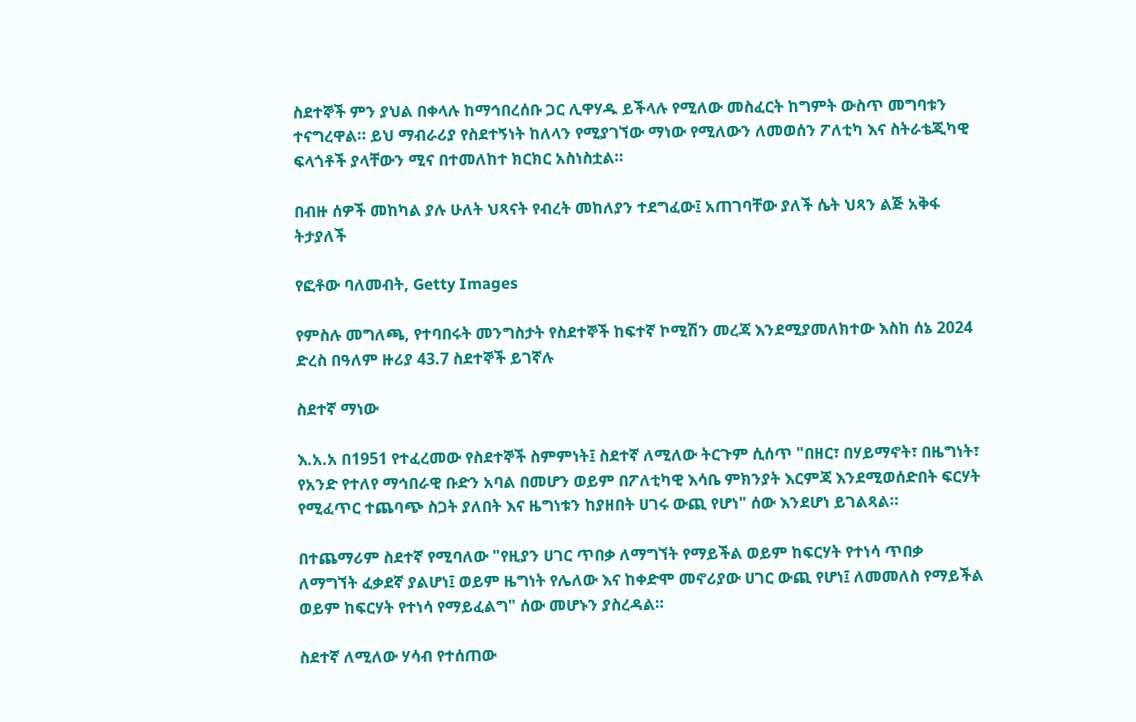ስደተኞች ምን ያህል በቀላሉ ከማኅበረሰቡ ጋር ሊዋሃዱ ይችላሉ የሚለው መስፈርት ከግምት ውስጥ መግባቱን ተናግረዋል። ይህ ማብራሪያ የስደተኝነት ከለላን የሚያገኘው ማነው የሚለውን ለመወሰን ፖለቲካ እና ስትራቴጂካዊ ፍላጎቶች ያላቸውን ሚና በተመለከተ ክርክር አስነስቷል።

በብዙ ሰዎች መከካል ያሉ ሁለት ህጻናት የብረት መከለያን ተደግፈው፤ አጠገባቸው ያለች ሴት ህጻን ልጅ አቅፋ ትታያለች

የፎቶው ባለመብት, Getty Images

የምስሉ መግለጫ, የተባበሩት መንግስታት የስደተኞች ከፍተኛ ኮሚሽን መረጃ እንደሚያመለክተው እስከ ሰኔ 2024 ድረስ በዓለም ዙሪያ 43.7 ስደተኞች ይገኛሉ

ስደተኛ ማነው

እ.አ.አ በ1951 የተፈረመው የስደተኞች ስምምነት፤ ስደተኛ ለሚለው ትርጉም ሲሰጥ "በዘር፣ በሃይማኖት፣ በዜግነት፣ የአንድ የተለየ ማኅበራዊ ቡድን አባል በመሆን ወይም በፖለቲካዊ እሳቤ ምክንያት እርምጃ እንደሚወሰድበት ፍርሃት የሚፈጥር ተጨባጭ ስጋት ያለበት እና ዜግነቱን ከያዘበት ሀገሩ ውጪ የሆነ" ሰው እንደሆነ ይገልጻል።

በተጨማሪም ስደተኛ የሚባለው "የዚያን ሀገር ጥበቃ ለማግኘት የማይችል ወይም ከፍርሃት የተነሳ ጥበቃ ለማግኘት ፈቃደኛ ያልሆነ፤ ወይም ዜግነት የሌለው እና ከቀድሞ መኖሪያው ሀገር ውጪ የሆነ፤ ለመመለስ የማይችል ወይም ከፍርሃት የተነሳ የማይፈልግ" ሰው መሆኑን ያስረዳል።

ስደተኛ ለሚለው ሃሳብ የተሰጠው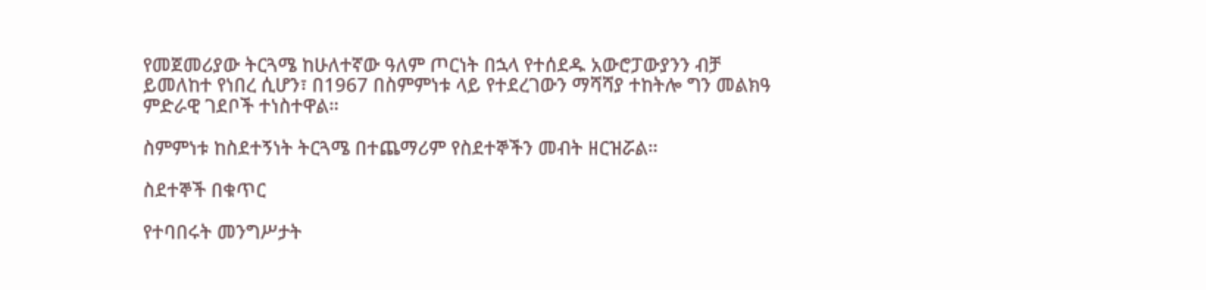የመጀመሪያው ትርጓሜ ከሁለተኛው ዓለም ጦርነት በኋላ የተሰደዱ አውሮፓውያንን ብቻ ይመለከተ የነበረ ሲሆን፣ በ1967 በስምምነቱ ላይ የተደረገውን ማሻሻያ ተከትሎ ግን መልክዓ ምድራዊ ገደቦች ተነስተዋል።

ስምምነቱ ከስደተኝነት ትርጓሜ በተጨማሪም የስደተኞችን መብት ዘርዝሯል።

ስደተኞች በቁጥር

የተባበሩት መንግሥታት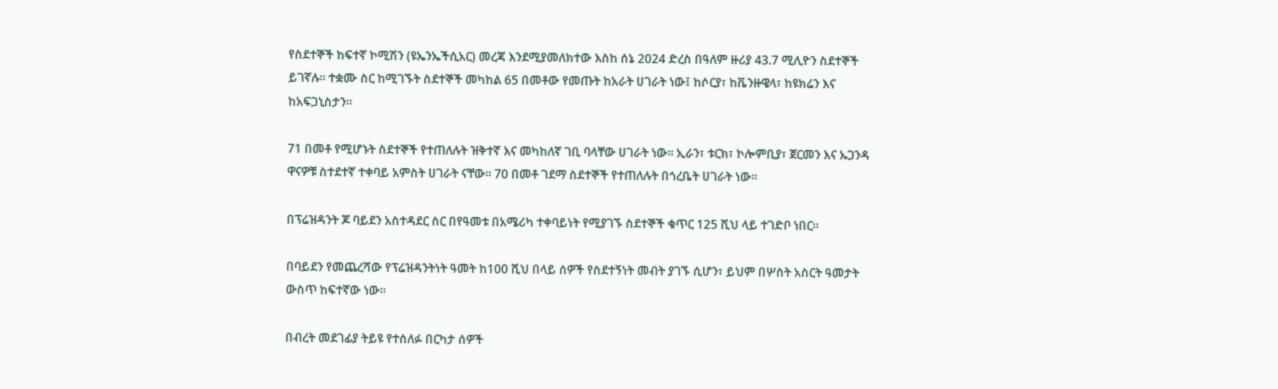የስደተኞች ከፍተኛ ኮሚሽን (ዩኤንኤችሲአር) መረጃ እንደሚያመለክተው እስከ ሰኔ 2024 ድረስ በዓለም ዙሪያ 43.7 ሚሊዮን ስደተኞች ይገኛሉ። ተቋሙ ስር ከሚገኙት ስደተኞች መካከል 65 በመቶው የመጡት ከአራት ሀገራት ነው፤ ከሶርያ፣ ከቬንዙዌላ፣ ከዩክሬን እና ከአፍጋኒስታን።

71 በመቶ የሚሆኑት ስደተኞች የተጠለሉት ዝቅተኛ እና መካከለኛ ገቢ ባላቸው ሀገራት ነው። ኢራን፣ ቱርክ፣ ኮሎምቢያ፣ ጀርመን እና ኡጋንዳ ዋናዎቹ ስተደተኛ ተቀባይ አምስት ሀገራት ናቸው። 70 በመቶ ገደማ ስደተኞች የተጠለሉት በጎረቤት ሀገራት ነው።

በፕሬዝዳንት ጆ ባይደን አስተዳደር ስር በየዓመቱ በአሜሪካ ተቀባይነት የሚያገኙ ስደተኞች ቁጥር 125 ሺህ ላይ ተገድቦ ነበር።

በባይደን የመጨረሻው የፕሬዝዳንትነት ዓመት ከ100 ሺህ በላይ ሰዎች የስደተኝነት መብት ያገኙ ሲሆን፣ ይህም በሦስት አስርት ዓመታት ውስጥ ከፍተኛው ነው።

በብረት መደገፊያ ትይዩ የተሰለፉ በርካታ ሰዎች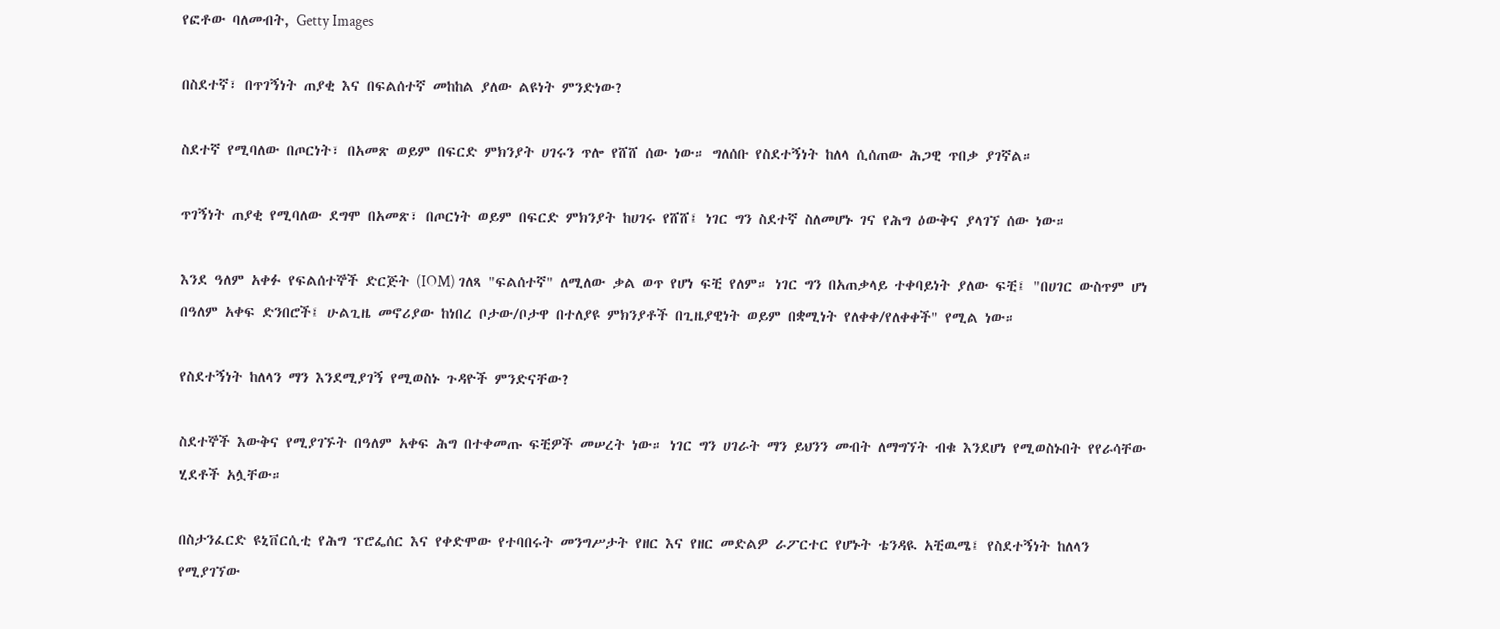የፎቶው ባለመብት, Getty Images

በስደተኛ፣ በጥገኝነት ጠያቂ እና በፍልሰተኛ መከከል ያለው ልዩነት ምንድነው?

ስደተኛ የሚባለው በጦርነት፣ በአመጽ ወይም በፍርድ ምክንያት ሀገሩን ጥሎ የሸሸ ሰው ነው። ግለሰቡ የስደተኝነት ከለላ ሲሰጠው ሕጋዊ ጥበቃ ያገኛል።

ጥገኝነት ጠያቂ የሚባለው ደግሞ በአመጽ፣ በጦርነት ወይም በፍርድ ምክንያት ከሀገሩ የሸሸ፤ ነገር ግን ስደተኛ ስለመሆኑ ገና የሕግ ዕውቅና ያላገኘ ሰው ነው።

እንደ ዓለም አቀፉ የፍልሰተኞች ድርጅት (IOM) ገለጻ "ፍልሰተኛ" ለሚለው ቃል ወጥ የሆነ ፍቺ የለም። ነገር ግን በአጠቃላይ ተቀባይነት ያለው ፍቺ፤ "በሀገር ውስጥም ሆነ በዓለም አቀፍ ድንበሮች፤ ሁልጊዜ መኖሪያው ከነበረ ቦታው/ቦታዋ በተለያዩ ምክንያቶች በጊዜያዊነት ወይም በቋሚነት የለቀቀ/የለቀቀች" የሚል ነው።

የስደተኝነት ከለላን ማን እንደሚያገኝ የሚወስኑ ጉዳዮች ምንድናቸው?

ስደተኞች እውቅና የሚያገኙት በዓለም አቀፍ ሕግ በተቀመጡ ፍቺዎች መሠረት ነው። ነገር ግን ሀገራት ማን ይህንን መብት ለማግኘት ብቁ እንደሆነ የሚወስኑበት የየራሳቸው ሂደቶች አሏቸው።

በስታንፈርድ ዩኒቨርሲቲ የሕግ ፕሮፌሰር እና የቀድሞው የተባበሩት መንግሥታት የዘር እና የዘር መድልዎ ራፖርተር የሆኑት ቴንዳዪ አቺዉሜ፤ የስደተኝነት ከለላን የሚያገኘው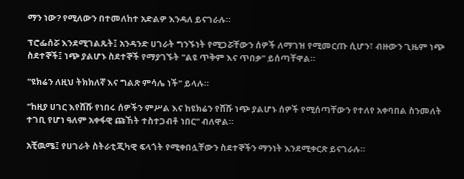ማን ነው? የሚለውን በተመለከተ አድልዎ እንዳለ ይናገራሉ።

ፕሮፌሰሯ እንደሚገልጹት፤ አንዳንድ ሀገራት ግንኙነት የሚጋሯቸውን ሰዎች ለማገዝ የሚመርጡ ሲሆን፣ ብዙውን ጊዜም ነጭ ስደተኞች፤ ነጭ ያልሆኑ ስደተኞች የማያገኙት "ልዩ ጥቅም እና ጥበቃ" ይሰጣቸዋል።

"ዩክሬን ለዚህ ትክክለኛ እና ግልጽ ምሳሌ ነች" ይላሉ።

"ከዚያ ሀገር እየሸሹ የነበሩ ሰዎችን ምሥል እና ከዩክሬን የሸሹ ነጭ ያልሆኑ ሰዎች የሚሰጣቸውን የተለየ አቀባበል ስንመለት ተገቢ የሆነ ዓለም አቀፋዊ ጩኸት ተስተጋብቶ ነበር" ብለዋል።

አቺዉሜ፤ የሀገራት ስትራቲጂካዊ ፍላጎት የሚቀበሏቸውን ስደተኞችን ማንነት እንደሚቀርጽ ይናገራሉ።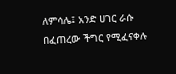ለምሳሌ፤ አንድ ሀገር ራሱ በፈጠረው ችግር የሚፈናቀሉ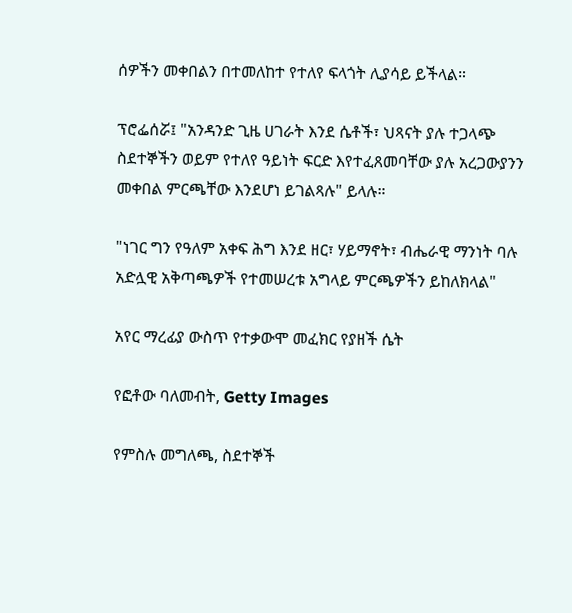ሰዎችን መቀበልን በተመለከተ የተለየ ፍላጎት ሊያሳይ ይችላል።

ፕሮፌሰሯ፤ "አንዳንድ ጊዜ ሀገራት እንደ ሴቶች፣ ህጻናት ያሉ ተጋላጭ ስደተኞችን ወይም የተለየ ዓይነት ፍርድ እየተፈጸመባቸው ያሉ አረጋውያንን መቀበል ምርጫቸው እንደሆነ ይገልጻሉ" ይላሉ።

"ነገር ግን የዓለም አቀፍ ሕግ እንደ ዘር፣ ሃይማኖት፣ ብሔራዊ ማንነት ባሉ አድሏዊ አቅጣጫዎች የተመሠረቱ አግላይ ምርጫዎችን ይከለክላል"

አየር ማረፊያ ውስጥ የተቃውሞ መፈክር የያዘች ሴት

የፎቶው ባለመብት, Getty Images

የምስሉ መግለጫ, ስደተኞች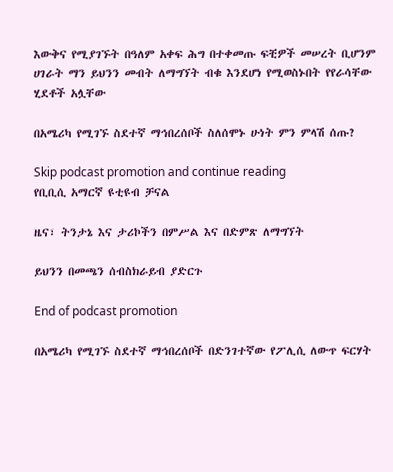እውቅና የሚያገኙት በዓለም አቀፍ ሕግ በተቀመጡ ፍቺዎች መሠረት ቢሆንም ሀገራት ማን ይህንን መብት ለማግኘት ብቁ እንደሆነ የሚወስኑበት የየራሳቸው ሂደቶች አሏቸው

በአሜሪካ የሚገኙ ስደተኛ ማኅበረሰቦች ስለሰሞኑ ሁነት ምን ምላሽ ሰጡ?

Skip podcast promotion and continue reading
የቢቢሲ አማርኛ ዩቲዩብ ቻናል

ዜና፣ ትንታኔ እና ታሪኮችን በምሥል እና በድምጽ ለማግኘት

ይህንን በመጫን ሰብስክራይብ ያድርጉ

End of podcast promotion

በአሜሪካ የሚገኙ ስደተኛ ማኅበረሰቦች በድንገተኛው የፖሊሲ ለውጥ ፍርሃት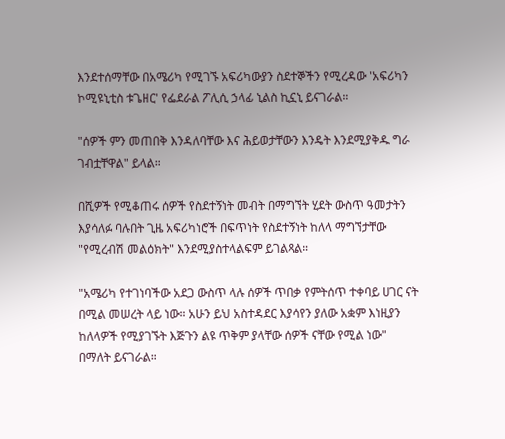እንደተሰማቸው በአሜሪካ የሚገኙ አፍሪካውያን ስደተኞችን የሚረዳው 'አፍሪካን ኮሚዩኒቲስ ቱጌዘር' የፌደራል ፖሊሲ ኃላፊ ኒልስ ኪኗኒ ይናገራል።

"ሰዎች ምን መጠበቅ እንዳለባቸው እና ሕይወታቸውን እንዴት እንደሚያቅዱ ግራ ገብቷቸዋል" ይላል።

በሺዎች የሚቆጠሩ ሰዎች የስደተኝነት መብት በማግኘት ሂደት ውስጥ ዓመታትን እያሳለፉ ባሉበት ጊዜ አፍሪካነሮች በፍጥነት የስደተኝነት ከለላ ማግኘታቸው "የሚረብሽ መልዕክት" እንደሚያስተላልፍም ይገልጻል።

"አሜሪካ የተገነባችው አደጋ ውስጥ ላሉ ሰዎች ጥበቃ የምትሰጥ ተቀባይ ሀገር ናት በሚል መሠረት ላይ ነው። አሁን ይህ አስተዳደር እያሳየን ያለው አቋም እነዚያን ከለላዎች የሚያገኙት እጅጉን ልዩ ጥቅም ያላቸው ሰዎች ናቸው የሚል ነው" በማለት ይናገራል።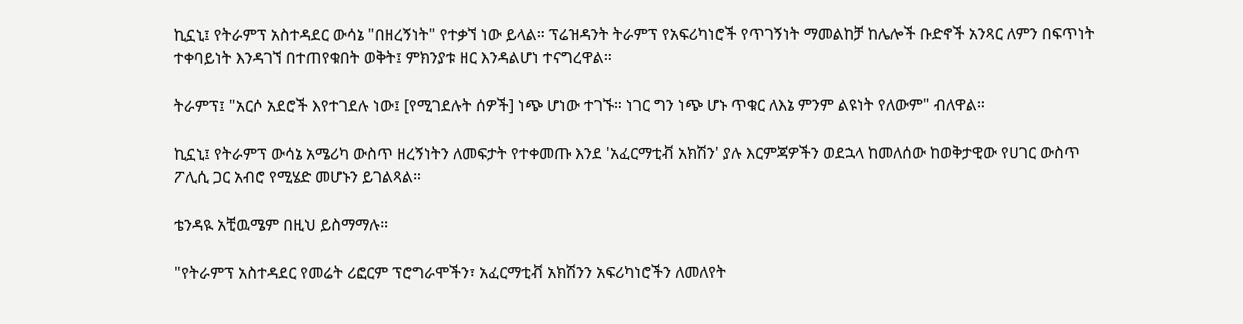ኪኗኒ፤ የትራምፕ አስተዳደር ውሳኔ "በዘረኝነት" የተቃኘ ነው ይላል። ፕሬዝዳንት ትራምፕ የአፍሪካነሮች የጥገኝነት ማመልከቻ ከሌሎች ቡድኖች አንጻር ለምን በፍጥነት ተቀባይነት እንዳገኘ በተጠየቁበት ወቅት፤ ምክንያቱ ዘር እንዳልሆነ ተናግረዋል።

ትራምፕ፤ "አርሶ አደሮች እየተገደሉ ነው፤ [የሚገደሉት ሰዎች] ነጭ ሆነው ተገኙ። ነገር ግን ነጭ ሆኑ ጥቁር ለእኔ ምንም ልዩነት የለውም" ብለዋል።

ኪኗኒ፤ የትራምፕ ውሳኔ አሜሪካ ውስጥ ዘረኝነትን ለመፍታት የተቀመጡ እንደ 'አፈርማቲቭ አክሽን' ያሉ እርምጃዎችን ወደኋላ ከመለሰው ከወቅታዊው የሀገር ውስጥ ፖሊሲ ጋር አብሮ የሚሄድ መሆኑን ይገልጻል።

ቴንዳዪ አቺዉሜም በዚህ ይስማማሉ።

"የትራምፕ አስተዳደር የመሬት ሪፎርም ፕሮግራሞችን፣ አፈርማቲቭ አክሽንን አፍሪካነሮችን ለመለየት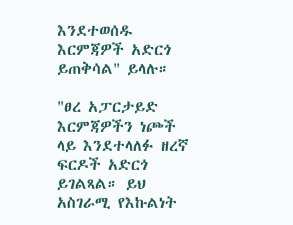እንደተወሰዱ እርምጃዎች አድርጎ ይጠቅሳል" ይላሉ።

"ፀረ አፓርታይድ እርምጃዎችን ነጮች ላይ እንደተላለፉ ዘረኛ ፍርዶች አድርጎ ይገልጻል። ይህ አስገራሚ የእኩልነት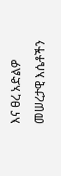እና ፀረ አድልዎ መሠረታዊ እሴቶችን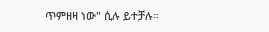ጥምዘዛ ነው" ሲሉ ይተቻሉ።